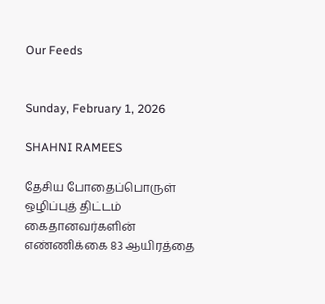Our Feeds


Sunday, February 1, 2026

SHAHNI RAMEES

தேசிய போதைப்பொருள் ஒழிப்புத் திட்டம் கைதானவர்களின் எண்ணிக்கை 83 ஆயிரத்தை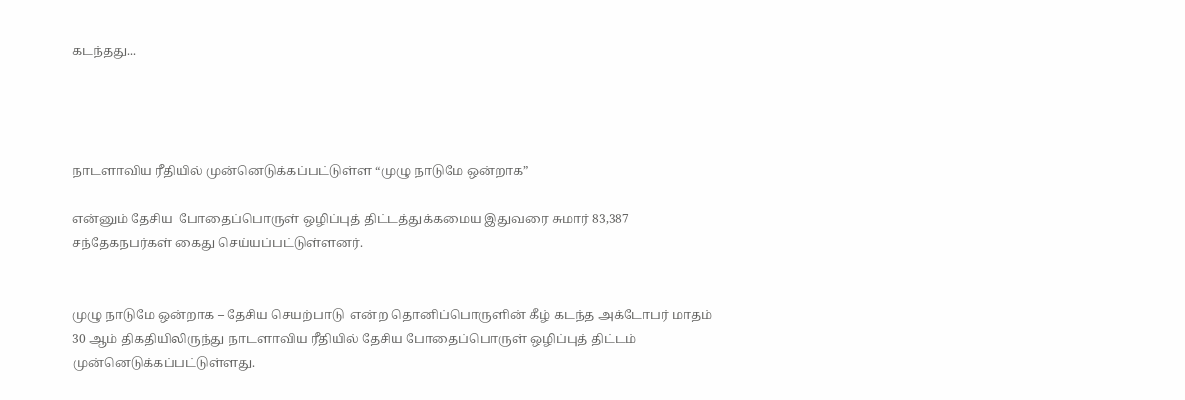கடந்தது...




நாடளாவிய ரீதியில் முன்னெடுக்கப்பட்டுள்ள “முழு நாடுமே ஒன்றாக”

என்னும் தேசிய  போதைப்பொருள் ஒழிப்புத் திட்டத்துக்கமைய இதுவரை சுமார் 83,387 சந்தேகநபர்கள் கைது செய்யப்பட்டுள்ளனர்.


முழு நாடுமே ஒன்றாக – தேசிய செயற்பாடு  என்ற தொனிப்பொருளின் கீழ் கடந்த அக்டோபர் மாதம் 30 ஆம் திகதியிலிருந்து நாடளாவிய ரீதியில் தேசிய போதைப்பொருள் ஒழிப்புத் திட்டம் முன்னெடுக்கப்பட்டுள்ளது.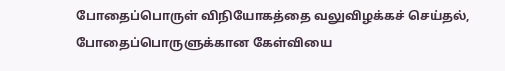போதைப்பொருள் விநியோகத்தை வலுவிழக்கச் செய்தல், போதைப்பொருளுக்கான கேள்வியை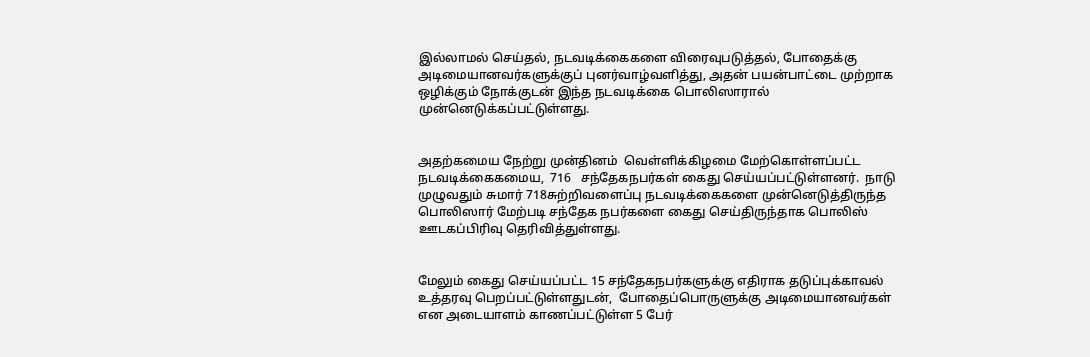இல்லாமல் செய்தல், நடவடிக்கைகளை விரைவுபடுத்தல், போதைக்கு அடிமையானவர்களுக்குப் புனர்வாழ்வளித்து, அதன் பயன்பாட்டை முற்றாக ஒழிக்கும் நோக்குடன் இந்த நடவடிக்கை பொலிஸாரால் முன்னெடுக்கப்பட்டுள்ளது.


அதற்கமைய நேற்று முன்தினம்  வெள்ளிக்கிழமை மேற்கொள்ளப்பட்ட நடவடிக்கைகமைய,  716   சந்தேகநபர்கள் கைது செய்யப்பட்டுள்ளனர்.  நாடு முழுவதும் சுமார் 718சுற்றிவளைப்பு நடவடிக்கைகளை முன்னெடுத்திருந்த  பொலிஸார் மேற்படி சந்தேக நபர்களை கைது செய்திருந்தாக பொலிஸ் ஊடகப்பிரிவு தெரிவித்துள்ளது.


மேலும் கைது செய்யப்பட்ட 15 சந்தேகநபர்களுக்கு எதிராக தடுப்புக்காவல் உத்தரவு பெறப்பட்டுள்ளதுடன்,  போதைப்பொருளுக்கு அடிமையானவர்கள் என அடையாளம் காணப்பட்டுள்ள 5 பேர்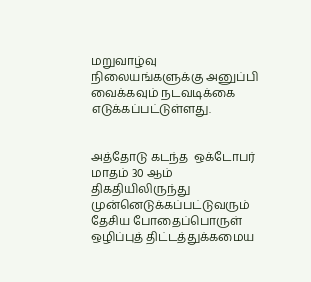மறுவாழ்வு நிலையங்களுக்கு அனுப்பி வைக்கவும் நடவடிக்கை எடுக்கப்பட்டுள்ளது.


அத்தோடு கடந்த  ஒக்டோபர் மாதம் 30 ஆம்  திகதியிலிருந்து  முன்னெடுக்கப்பட்டுவரும்  தேசிய போதைப்பொருள் ஒழிப்புத் திட்டத்துக்கமைய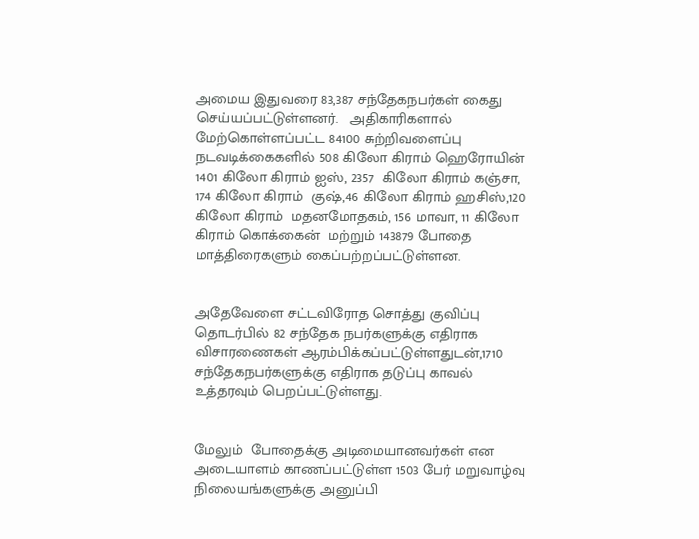அமைய இதுவரை 83,387 சந்தேகநபர்கள் கைது செய்யப்பட்டுள்ளனர்.   அதிகாரிகளால் மேற்கொள்ளப்பட்ட 84100 சுற்றிவளைப்பு நடவடிக்கைகளில் 508 கிலோ கிராம் ஹெரோயின் 1401 கிலோ கிராம் ஐஸ், 2357  கிலோ கிராம் கஞ்சா, 174 கிலோ கிராம்  குஷ்,46 கிலோ கிராம் ஹசிஸ்,120  கிலோ கிராம்  மதனமோதகம், 156 மாவா, 11 கிலோ கிராம் கொக்கைன்  மற்றும் 143879 போதை மாத்திரைகளும் கைப்பற்றப்பட்டுள்ளன.


அதேவேளை சட்டவிரோத சொத்து குவிப்பு தொடர்பில் 82 சந்தேக நபர்களுக்கு எதிராக விசாரணைகள் ஆரம்பிக்கப்பட்டுள்ளதுடன்,1710 சந்தேகநபர்களுக்கு எதிராக தடுப்பு காவல் உத்தரவும் பெறப்பட்டுள்ளது.


மேலும்  போதைக்கு அடிமையானவர்கள் என அடையாளம் காணப்பட்டுள்ள 1503 பேர் மறுவாழ்வு நிலையங்களுக்கு அனுப்பி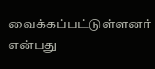வைக்கப்பட்டுள்ளனர் என்பது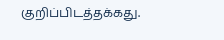குறிப்பிடத்தக்கது.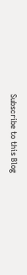Subscribe to this Blog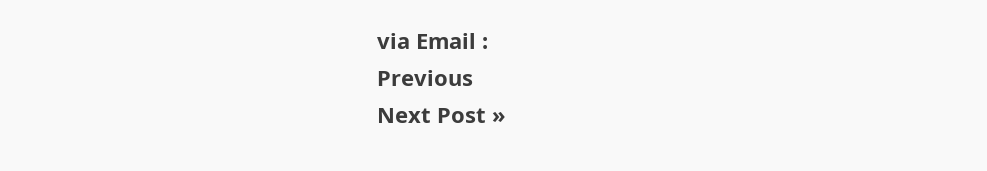via Email :
Previous
Next Post »